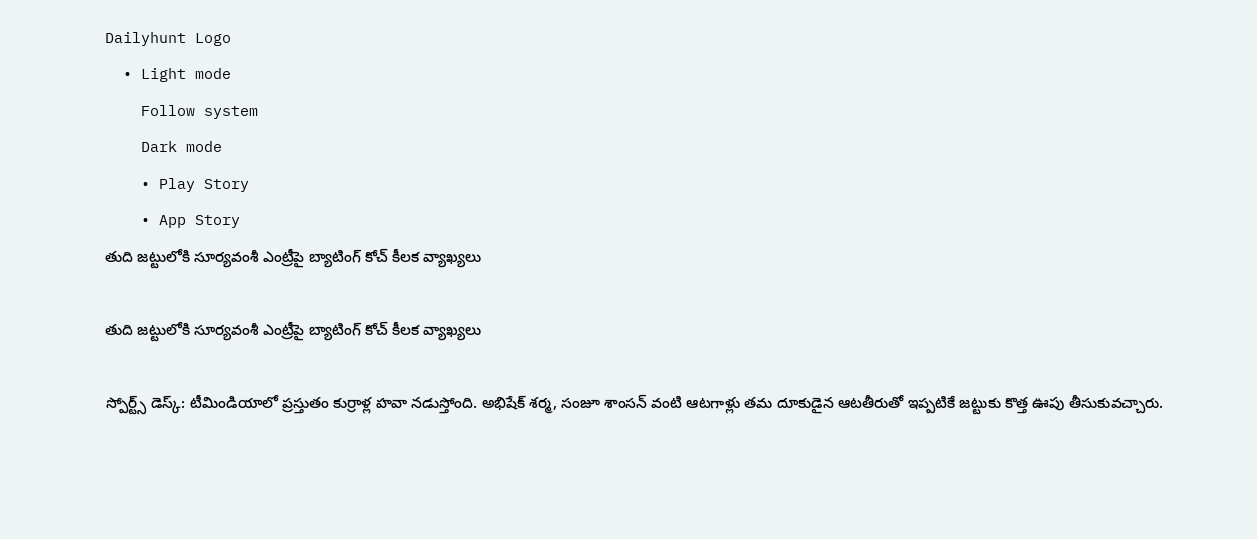Dailyhunt Logo
  • Light mode
    Follow system
    Dark mode
    • Play Story
    • App Story
తుది జట్టులోకి సూర్యవంశీ ఎంట్రీపై బ్యాటింగ్ కోచ్ కీలక వ్యాఖ్యలు

తుది జట్టులోకి సూర్యవంశీ ఎంట్రీపై బ్యాటింగ్ కోచ్ కీలక వ్యాఖ్యలు

స్పోర్ట్స్ డెస్క్: టీమిండియాలో ప్రస్తుతం కుర్రాళ్ల హవా నడుస్తోంది. అభిషేక్ శర్మ, సంజూ శాంసన్ వంటి ఆటగాళ్లు తమ దూకుడైన ఆటతీరుతో ఇప్పటికే జట్టుకు కొత్త ఊపు తీసుకువచ్చారు.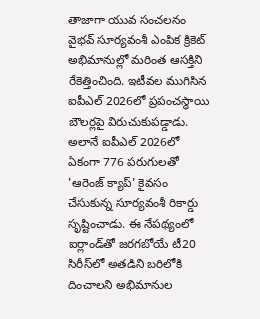తాజాగా యువ సంచలనం వైభవ్ సూర్యవంశీ ఎంపిక క్రికెట్ అభిమానుల్లో మరింత ఆసక్తిని రేకెత్తించింది. ఇటీవల ముగిసిన ఐపీఎల్ 2026లో ప్రపంచస్థాయి బౌలర్లపై విరుచుకుపడ్డాడు. అలానే ఐపీఎల్ 2026లో ఏకంగా 776 పరుగులతో 'ఆరెంజ్ క్యాప్' కైవసం చేసుకున్న సూర్యవంశీ రికార్డు సృష్టించాడు. ఈ నేపథ్యంలో ఐర్లాండ్‌తో జరగబోయే టీ20 సిరీస్‌లో అతడిని బరిలోకి దించాలని అభిమానుల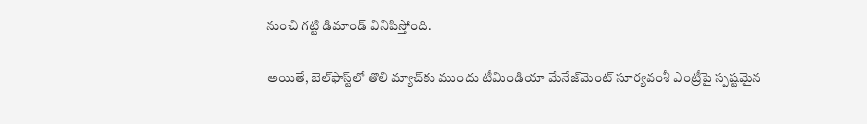నుంచి గట్టి డిమాండ్ వినిపిస్తోంది.

అయితే, బెల్‌ఫాస్ట్‌లో తొలి మ్యాచ్‌కు ముందు టీమిండియా మేనేజ్‌మెంట్ సూర్యవంశీ ఎంట్రీపై స్పష్టమైన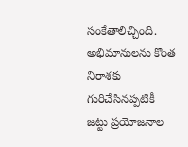సంకేతాలిచ్చింది. అభిమానులను కొంత నిరాశకు గురిచేసినప్పటికీ జట్టు ప్రయోజనాల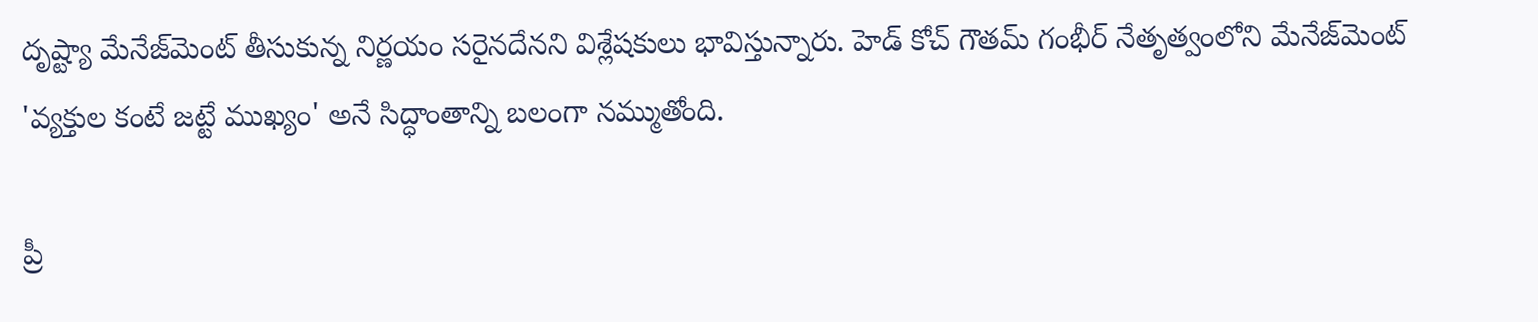దృష్ట్యా మేనేజ్‌మెంట్ తీసుకున్న నిర్ణయం సరైనదేనని విశ్లేషకులు భావిస్తున్నారు. హెడ్ కోచ్ గౌతమ్ గంభీర్ నేతృత్వంలోని మేనేజ్‌మెంట్ 'వ్యక్తుల కంటే జట్టే ముఖ్యం' అనే సిద్ధాంతాన్ని బలంగా నమ్ముతోంది.

ప్రీ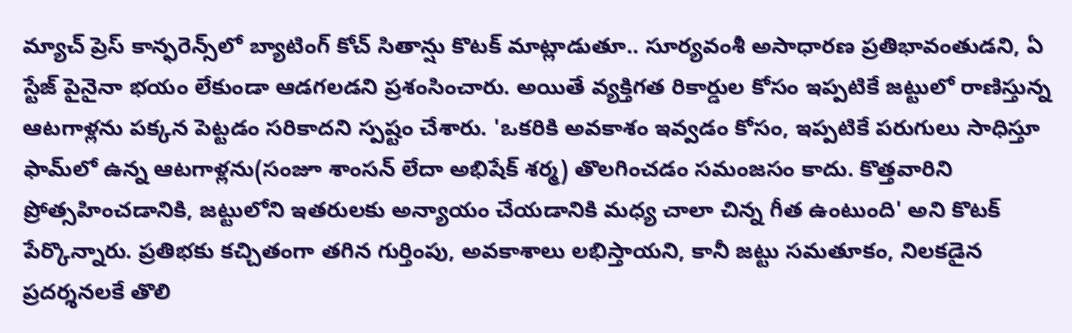మ్యాచ్ ప్రెస్ కాన్ఫరెన్స్‌లో బ్యాటింగ్ కోచ్ సితాన్షు కొటక్ మాట్లాడుతూ.. సూర్యవంశీ అసాధారణ ప్రతిభావంతుడని, ఏ స్టేజ్ పైనైనా భయం లేకుండా ఆడగలడని ప్రశంసించారు. అయితే వ్యక్తిగత రికార్డుల కోసం ఇప్పటికే జట్టులో రాణిస్తున్న ఆటగాళ్లను పక్కన పెట్టడం సరికాదని స్పష్టం చేశారు. 'ఒకరికి అవకాశం ఇవ్వడం కోసం, ఇప్పటికే పరుగులు సాధిస్తూ ఫామ్‌లో ఉన్న ఆటగాళ్లను(సంజూ శాంసన్ లేదా అభిషేక్ శర్మ) తొలగించడం సమంజసం కాదు. కొత్తవారిని ప్రోత్సహించడానికి, జట్టులోని ఇతరులకు అన్యాయం చేయడానికి మధ్య చాలా చిన్న గీత ఉంటుంది' అని కొటక్ పేర్కొన్నారు. ప్రతిభకు కచ్చితంగా తగిన గుర్తింపు, అవకాశాలు లభిస్తాయని, కానీ జట్టు సమతూకం, నిలకడైన ప్రదర్శనలకే తొలి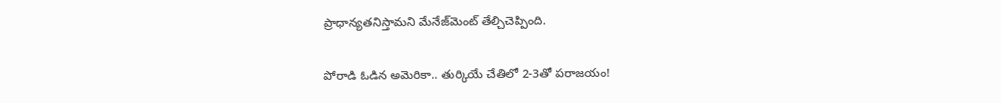ప్రాధాన్యతనిస్తామని మేనేజ్‌మెంట్ తేల్చిచెప్పింది.

పోరాడి ఓడిన అమెరికా.. తుర్కియే చేతిలో 2-3తో పరాజయం!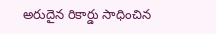అరుదైన రికార్డు సాధించిన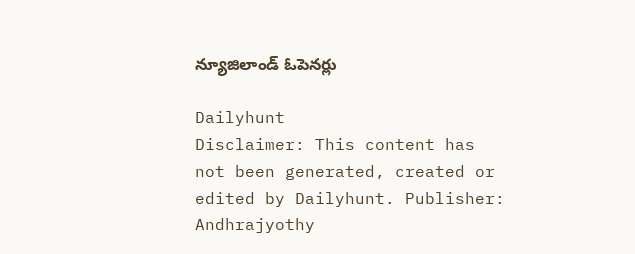న్యూజిలాండ్ ఓపెనర్లు

Dailyhunt
Disclaimer: This content has not been generated, created or edited by Dailyhunt. Publisher: Andhrajyothy